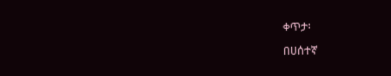ቀጥታ፡

በሀሰተኛ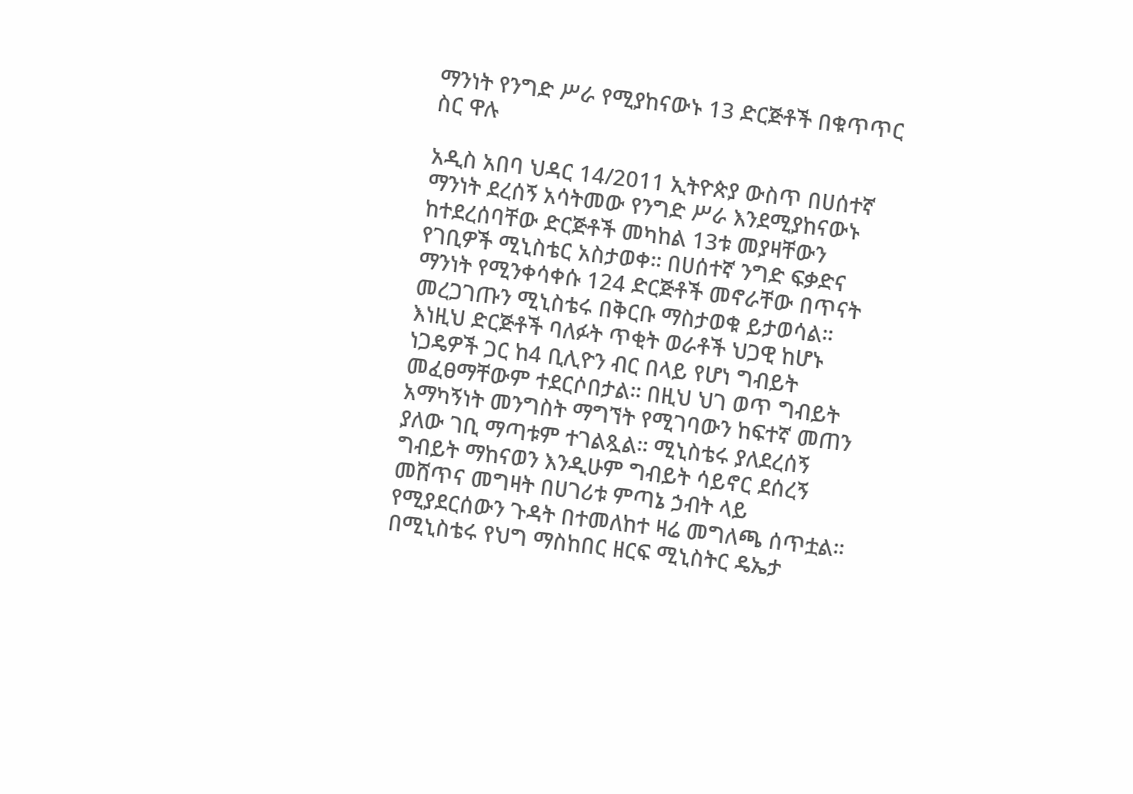ማንነት የንግድ ሥራ የሚያከናውኑ 13 ድርጅቶች በቁጥጥር ስር ዋሉ

አዲስ አበባ ህዳር 14/2011 ኢትዮጵያ ውስጥ በሀሰተኛ ማንነት ደረሰኝ አሳትመው የንግድ ሥራ እንደሚያከናውኑ ከተደረሰባቸው ድርጅቶች መካከል 13ቱ መያዛቸውን የገቢዎች ሚኒስቴር አስታወቀ። በሀሰተኛ ንግድ ፍቃድና ማንነት የሚንቀሳቀሱ 124 ድርጅቶች መኖራቸው በጥናት መረጋገጡን ሚኒስቴሩ በቅርቡ ማስታወቁ ይታወሳል። እነዚህ ድርጅቶች ባለፉት ጥቂት ወራቶች ህጋዊ ከሆኑ ነጋዴዎች ጋር ከ4 ቢሊዮን ብር በላይ የሆነ ግብይት መፈፀማቸውም ተደርሶበታል። በዚህ ህገ ወጥ ግብይት አማካኝነት መንግስት ማግኘት የሚገባውን ከፍተኛ መጠን ያለው ገቢ ማጣቱም ተገልጿል። ሚኒስቴሩ ያለደረሰኝ ግብይት ማከናወን እንዲሁም ግብይት ሳይኖር ደሰረኝ መሸጥና መግዛት በሀገሪቱ ምጣኔ ኃብት ላይ የሚያደርሰውን ጉዳት በተመለከተ ዛሬ መግለጫ ሰጥቷል። በሚኒስቴሩ የህግ ማስከበር ዘርፍ ሚኒስትር ዴኤታ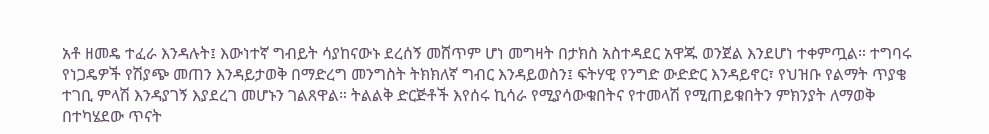አቶ ዘመዴ ተፈራ እንዳሉት፤ እውነተኛ ግብይት ሳያከናውኑ ደረሰኝ መሸጥም ሆነ መግዛት በታክስ አስተዳደር አዋጁ ወንጀል እንደሆነ ተቀምጧል። ተግባሩ የነጋዴዎች የሽያጭ መጠን እንዳይታወቅ በማድረግ መንግስት ትክክለኛ ግብር እንዳይወስን፤ ፍትሃዊ የንግድ ውድድር እንዳይኖር፣ የህዝቡ የልማት ጥያቄ ተገቢ ምላሽ እንዳያገኝ እያደረገ መሆኑን ገልጸዋል። ትልልቅ ድርጅቶች እየሰሩ ኪሳራ የሚያሳውቁበትና የተመላሽ የሚጠይቁበትን ምክንያት ለማወቅ በተካሄደው ጥናት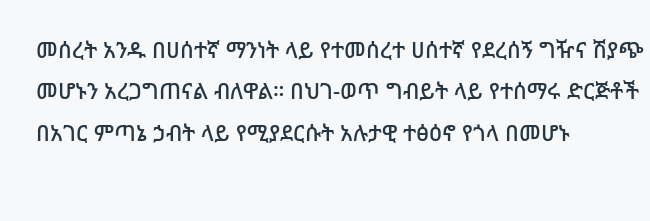መሰረት አንዱ በሀሰተኛ ማንነት ላይ የተመሰረተ ሀሰተኛ የደረሰኝ ግዥና ሽያጭ መሆኑን አረጋግጠናል ብለዋል። በህገ-ወጥ ግብይት ላይ የተሰማሩ ድርጅቶች በአገር ምጣኔ ኃብት ላይ የሚያደርሱት አሉታዊ ተፅዕኖ የጎላ በመሆኑ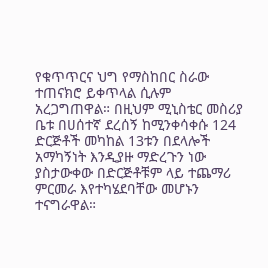የቁጥጥርና ህግ የማስከበር ስራው ተጠናክሮ ይቀጥላል ሲሉም አረጋግጠዋል። በዚህም ሚኒስቴር መስሪያ ቤቱ በሀሰተኛ ደረሰኝ ከሚንቀሳቀሱ 124 ድርጅቶች መካከል 13ቱን በደላሎች አማካኝነት እንዲያዙ ማድረጉን ነው ያስታውቀው በድርጅቶቹም ላይ ተጨማሪ ምርመራ እየተካሄደባቸው መሆኑን ተናግራዋል።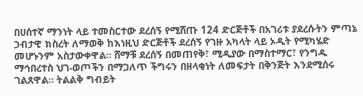በሀሰተኛ ማንነት ላይ ተመስርተው ደረሰኝ የሚሸጡ 124 ድርጅቶች በአገሪቱ ያደረሱትን ምጣኔ ኃብታዊ ክስረት ለማወቅ ከእነዚህ ድርጅቶች ደረሰኝ የገዙ አካላት ላይ ኦዲት የሚካሄድ መሆኑንም አስታውቀዋል። ሸማቹ ደረሰኝ በመጠየቅ፣ ሚዲያው በማስተማር፣ የንግዱ ማኅበረተስ ህገ-ወጦችን በማጋለጥ ችግሩን በዘላቂነት ለመፍታት በቅንጅት እንደሚሰሩ ገልጸዋል። ትልልቅ ግብይት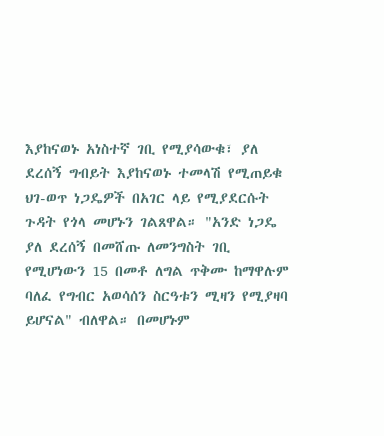እያከናወኑ አነስተኛ ገቢ የሚያሳውቁ፣ ያለ ደረሰኝ ግብይት እያከናወኑ ተመላሽ የሚጠይቁ ህገ-ወጥ ነጋዴዎች በአገር ላይ የሚያደርሱት ጉዳት የጎላ መሆኑን ገልጸዋል። "አንድ ነጋዴ ያለ ደረሰኝ በመሸጡ ለመንግስት ገቢ የሚሆነውን 15 በመቶ ለግል ጥቅሙ ከማዋሉም ባለፈ የግብር አወሳሰን ስርዓቱን ሚዛን የሚያዛባ ይሆናል" ብለዋል። በመሆኑም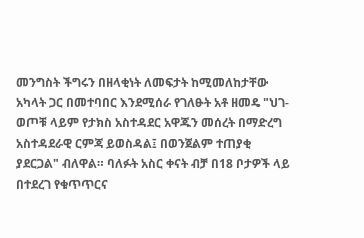መንግስት ችግሩን በዘላቂነት ለመፍታት ከሚመለከታቸው አካላት ጋር በመተባበር እንደሚሰራ የገለፁት አቶ ዘመዴ "ህገ-ወጦቹ ላይም የታክስ አስተዳደር አዋጁን መሰረት በማድረግ አስተዳደራዊ ርምጃ ይወስዳል፤ በወንጀልም ተጠያቂ ያደርጋል" ብለዋል። ባለፉት አስር ቀናት ብቻ በ18 ቦታዎች ላይ በተደረገ የቁጥጥርና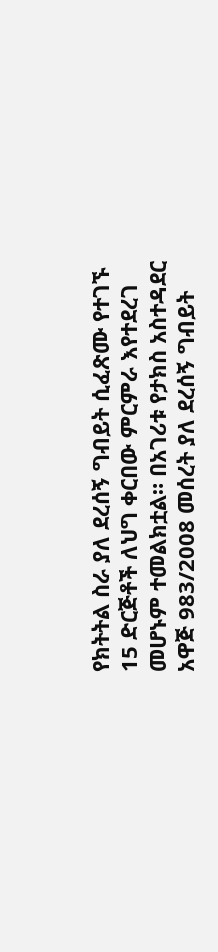የክትትል ስራ ያለ ደረሰኝ ግብይት ሲፈጽሙ የተገኙ 15 ድርጅቶች ለህግ ቀርበው ምርምራ እየተደረገ መሆኑም ተመልክቷል። በአገሪቱ የታክስ አስተዳደር አዋጅ 983/2008 መሰረት ያለ ደረሰኝ ግብይት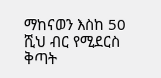ማከናወን እስከ 50 ሺህ ብር የሚደርስ ቅጣት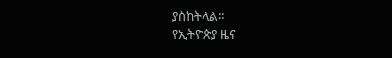ያስከትላል።
የኢትዮጵያ ዜና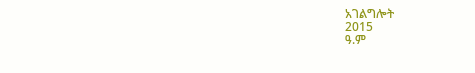አገልግሎት
2015
ዓ.ም